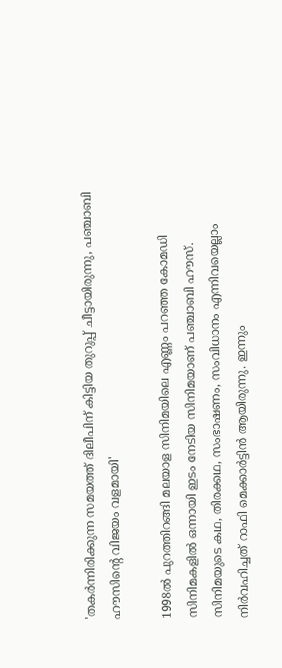'തകർന്നിരിക്കുന്ന സമയത്ത് ദിലീപിന് കിട്ടിയ തുറുപ്പ് ചീട്ടായിരുന്നു, പ‍ഞ്ചാബി ഹൗസിന്റെ വിജയം വളമായി'

1998ൽ പുറത്തിറങ്ങി മലയാള സിനിമയിലെ എണ്ണം പറഞ്ഞ കോമഡി സിനിമകളിൽ ഒന്നായി ഇടം നേടിയ സിനിമയാണ് പഞ്ചാബി ഹൗസ്. സിനിമയുടെ കഥ, തിരക്കഥ, സംഭാഷണം, സംവിധാനം എന്നിവയെല്ലാം നിർവഹിച്ചത് റാഫി മെക്കാർട്ടിൻ ആയിരുന്നു. ഇന്നും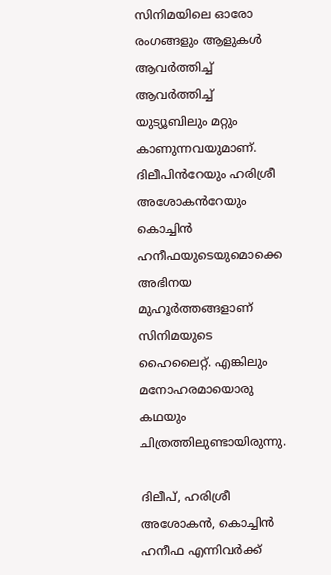സിനിമയിലെ ഓരോ രംഗങ്ങളും ആളുകൾ ആവർത്തിച്ച് ആവർത്തിച്ച് യുട്യൂബിലും മറ്റും കാണുന്നവയുമാണ്. ദിലീപിൻറേയും ഹരിശ്രീ അശോകൻറേയും കൊച്ചിൻ ഹനീഫയുടെയുമൊക്കെ അഭിനയ മുഹൂർത്തങ്ങളാണ് സിനിമയുടെ ഹൈലൈറ്റ്. എങ്കിലും മനോഹരമായൊരു കഥയും ചിത്രത്തിലുണ്ടായിരുന്നു.

ദിലീപ്, ഹരിശ്രീ അശോകൻ, കൊച്ചിൻ ഹനീഫ എന്നിവർക്ക്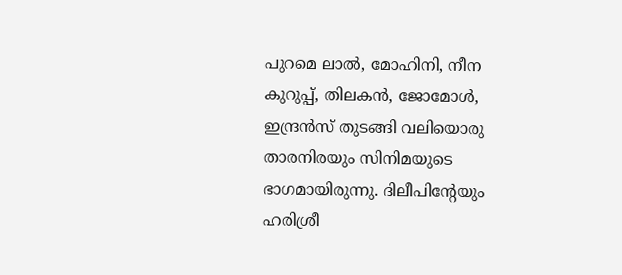പുറമെ ലാൽ, മോഹിനി, നീന കുറുപ്പ്, തിലകൻ, ജോമോൾ, ഇന്ദ്രൻസ് തുടങ്ങി വലിയൊരു താരനിരയും സിനിമയുടെ ഭാഗമായിരുന്നു. ദിലീപിന്റേയും ഹരിശ്രീ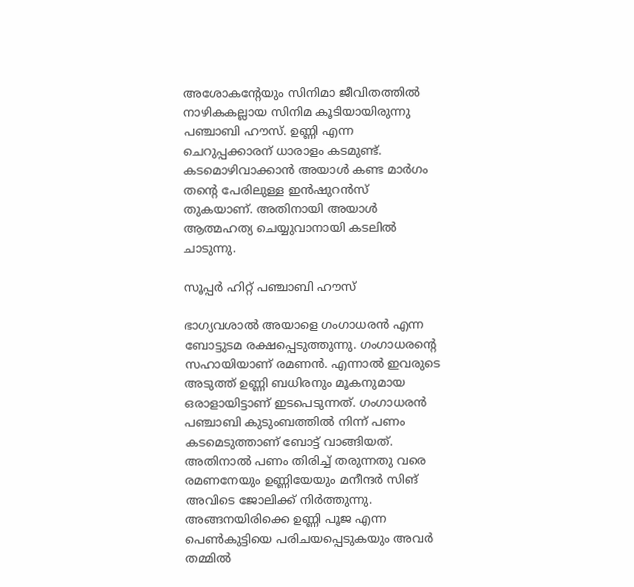അശോകന്റേയും സിനിമാ ജീവിതത്തിൽ നാഴികകല്ലായ സിനിമ കൂടിയായിരുന്നു പഞ്ചാബി ഹൗസ്. ഉണ്ണി എന്ന ചെറുപ്പക്കാരന് ധാരാളം കടമുണ്ട്. കടമൊഴിവാക്കാൻ അയാൾ കണ്ട മാർഗം തന്റെ പേരിലുള്ള ഇൻഷുറൻസ് തുകയാണ്. അതിനായി അയാൾ ആത്മഹത്യ ചെയ്യുവാനായി കടലിൽ ചാടുന്നു.

സൂപ്പർ ഹിറ്റ് പഞ്ചാബി ഹൗസ്

ഭാഗ്യവശാൽ അയാളെ ഗംഗാധരൻ എന്ന ബോട്ടുടമ രക്ഷപ്പെടുത്തുന്നു. ഗംഗാധരന്റെ സഹായിയാണ് രമണൻ. എന്നാൽ ഇവരുടെ അടുത്ത് ഉണ്ണി ബധിരനും മൂകനുമായ ഒരാളായിട്ടാണ് ഇടപെടുന്നത്. ഗംഗാധരൻ പഞ്ചാബി കുടുംബത്തിൽ നിന്ന് പണം കടമെടുത്താണ് ബോട്ട് വാങ്ങിയത്. അതിനാൽ പണം തിരിച്ച് തരുന്നതു വരെ രമണനേയും ഉണ്ണിയേയും മനീന്ദർ സിങ് അവിടെ ജോലിക്ക് നിർത്തുന്നു. അങ്ങനയിരിക്കെ ഉണ്ണി പൂജ എന്ന പെൺകുട്ടിയെ പരിചയപ്പെടുകയും അവർ തമ്മിൽ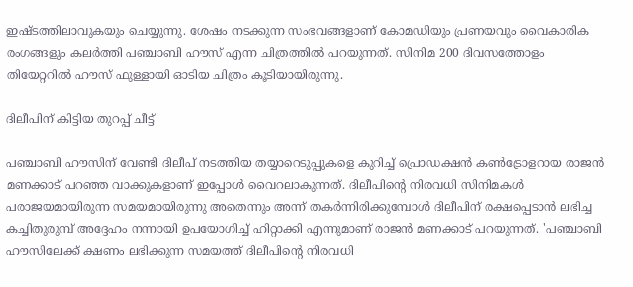ഇഷ്ടത്തിലാവുകയും ചെയ്യുന്നു. ശേഷം നടക്കുന്ന സംഭവങ്ങളാണ് കോമഡിയും പ്രണയവും വൈകാരിക രംഗങ്ങളും കലർത്തി പഞ്ചാബി ഹൗസ് എന്ന ചിത്രത്തിൽ പറയുന്നത്. സിനിമ 200 ദിവസത്തോളം തിയേറ്ററിൽ ഹൗസ് ഫുള്ളായി ഓടിയ ചിത്രം കൂടിയായിരുന്നു.

ദിലീപിന് കിട്ടിയ തുറപ്പ് ചീട്ട്

പഞ്ചാബി ഹൗസിന് വേണ്ടി ദിലീപ് നടത്തിയ തയ്യാറെടുപ്പുകളെ കുറിച്ച് പ്രൊഡക്ഷൻ കൺട്രോളറായ രാജൻ മണക്കാട് പറഞ്ഞ വാക്കുകളാണ് ഇപ്പോൾ വൈറലാകുന്നത്. ദിലീപിന്റെ നിരവധി സിനിമകൾ പരാജയമായിരുന്ന സമയമായിരുന്നു അതെന്നും അന്ന് തകർന്നിരിക്കുമ്പോൾ ദിലീപിന് രക്ഷപ്പെടാൻ ലഭിച്ച കച്ചിതുരുമ്പ് അദ്ദേഹം നന്നായി ഉപയോഗിച്ച് ഹിറ്റാക്കി എന്നുമാണ് രാജൻ മണക്കാട് പറയുന്നത്. 'പഞ്ചാബി ഹൗസിലേക്ക് ക്ഷണം ലഭിക്കുന്ന സമയത്ത് ദിലീപിന്റെ നിരവധി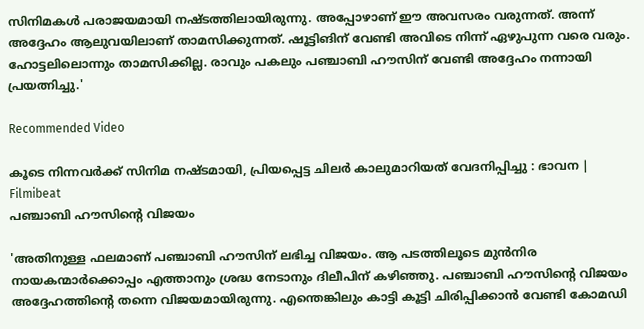സിനിമകൾ പരാജയമായി നഷ്ടത്തിലായിരുന്നു. അപ്പോഴാണ് ഈ അവസരം വരുന്നത്. അന്ന് അദ്ദേഹം ആലുവയിലാണ് താമസിക്കുന്നത്. ഷൂട്ടിങിന് വേണ്ടി അവിടെ നിന്ന് ഏഴുപുന്ന വരെ വരും. ഹോട്ടലിലൊന്നും താമസിക്കില്ല. രാവും പകലും പഞ്ചാബി ഹൗസിന് വേണ്ടി അദ്ദേഹം നന്നായി പ്രയത്നിച്ചു.'

Recommended Video

കൂടെ നിന്നവർക്ക് സിനിമ നഷ്ടമായി, പ്രിയപ്പെട്ട ചിലർ കാലുമാറിയത് വേദനിപ്പിച്ചു : ഭാവന | Filmibeat
പഞ്ചാബി ഹൗസിന്റെ വിജയം

'അതിനുള്ള ഫലമാണ് പഞ്ചാബി ഹൗസിന് ലഭിച്ച വിജയം. ആ പടത്തിലൂടെ മുൻനിര നായകന്മാർക്കൊപ്പം എത്താന‍ും ശ്രദ്ധ നേടാനും ദിലീപിന് കഴിഞ്ഞു. പഞ്ചാബി ഹൗസിന്റെ വിജയം അദ്ദേഹത്തിന്റെ തന്നെ വിജയമായിരുന്നു. എന്തെങ്കിലും കാട്ടി കൂട്ടി ചിരിപ്പിക്കാൻ വേണ്ടി കോമഡി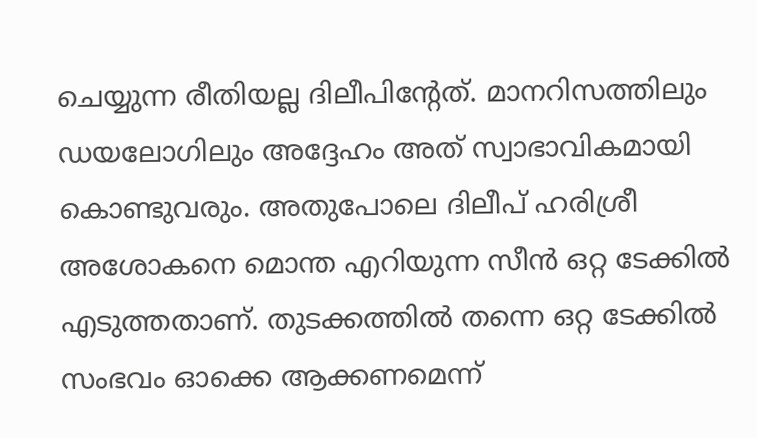ചെയ്യുന്ന രീതിയല്ല ദിലീപിന്റേത്. മാനറിസത്തിലും ഡയലോഗിലും അദ്ദേഹം അത് സ്വാഭാവികമായി കൊണ്ടുവരും. അതുപോലെ ദിലീപ് ഹരിശ്രീ അശോകനെ മൊന്ത എറിയുന്ന സീൻ ഒറ്റ ടേക്കിൽ എടുത്തതാണ്. തുടക്കത്തിൽ തന്നെ ഒറ്റ ടേക്കിൽ‌ സംഭവം ഓക്കെ ആക്കണമെന്ന്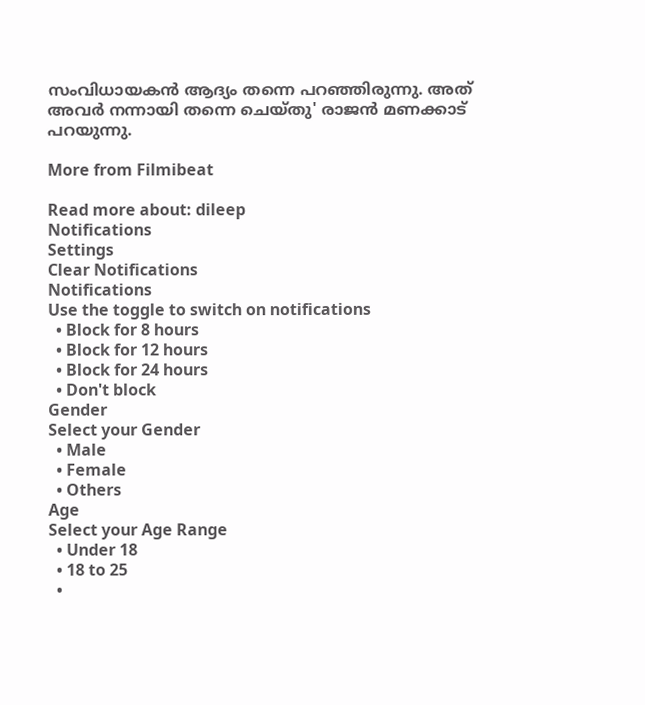സംവിധായകൻ ആദ്യം തന്നെ പറഞ്ഞിരുന്നു. അത് അവർ നന്നായി തന്നെ ചെയ്തു' രാജൻ മണക്കാട് പറയുന്നു.

More from Filmibeat

Read more about: dileep
Notifications
Settings
Clear Notifications
Notifications
Use the toggle to switch on notifications
  • Block for 8 hours
  • Block for 12 hours
  • Block for 24 hours
  • Don't block
Gender
Select your Gender
  • Male
  • Female
  • Others
Age
Select your Age Range
  • Under 18
  • 18 to 25
  •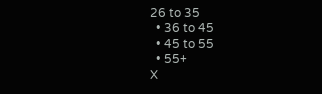26 to 35
  • 36 to 45
  • 45 to 55
  • 55+
X